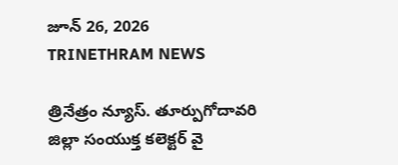జూన్ 26, 2026
TRINETHRAM NEWS

త్రినేత్రం న్యూస్. తూర్పుగోదావరి జిల్లా సంయుక్త కలెక్టర్ వై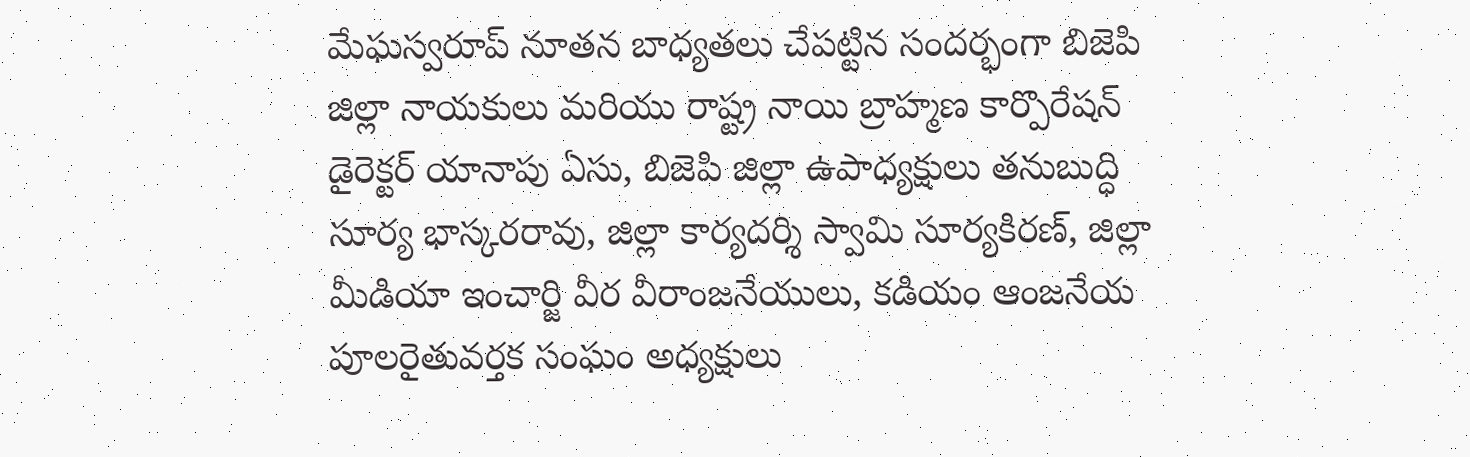మేఘస్వరూప్ నూతన బాధ్యతలు చేపట్టిన సందర్భంగా బిజెపి జిల్లా నాయకులు మరియు రాష్ట్ర నాయి బ్రాహ్మణ కార్పొరేషన్ డైరెక్టర్ యానాపు ఏసు, బిజెపి జిల్లా ఉపాధ్యక్షులు తనుబుద్ధి సూర్య భాస్కరరావు, జిల్లా కార్యదర్శి స్వామి సూర్యకిరణ్, జిల్లా మీడియా ఇంచార్జి వీర వీరాంజనేయులు, కడియం ఆంజనేయ పూలరైతువర్తక సంఘం అధ్యక్షులు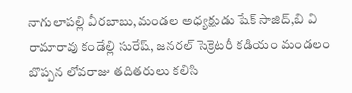నాగులాపల్లి వీరబాబు,మండల అధ్యక్షుడు షేక్ సాజిద్,బి వి రామారావు కండేల్లి సురేష్, జనరల్ సెక్రెటరీ కడియం మండలం బొప్పన లోవరాజు తదితరులు కలిసి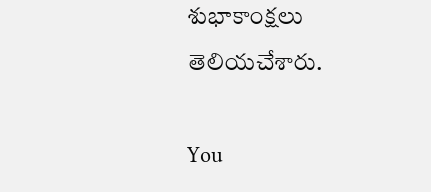శుభాకాంక్షలు తెలియచేశారు.

You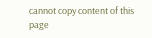cannot copy content of this page